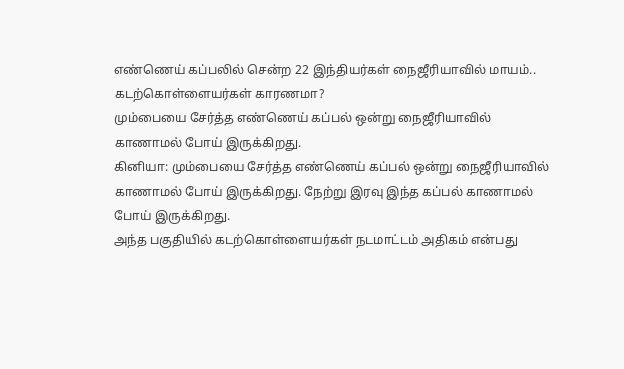எண்ணெய் கப்பலில் சென்ற 22 இந்தியர்கள் நைஜீரியாவில் மாயம்.. கடற்கொள்ளையர்கள் காரணமா?
மும்பையை சேர்த்த எண்ணெய் கப்பல் ஒன்று நைஜீரியாவில் காணாமல் போய் இருக்கிறது.
கினியா: மும்பையை சேர்த்த எண்ணெய் கப்பல் ஒன்று நைஜீரியாவில் காணாமல் போய் இருக்கிறது. நேற்று இரவு இந்த கப்பல் காணாமல் போய் இருக்கிறது.
அந்த பகுதியில் கடற்கொள்ளையர்கள் நடமாட்டம் அதிகம் என்பது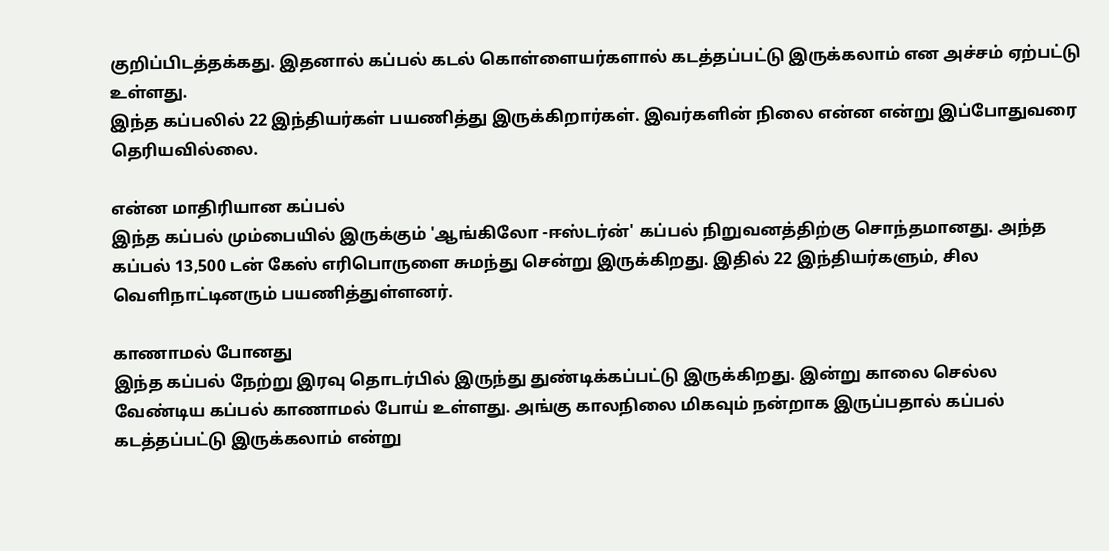குறிப்பிடத்தக்கது. இதனால் கப்பல் கடல் கொள்ளையர்களால் கடத்தப்பட்டு இருக்கலாம் என அச்சம் ஏற்பட்டு உள்ளது.
இந்த கப்பலில் 22 இந்தியர்கள் பயணித்து இருக்கிறார்கள். இவர்களின் நிலை என்ன என்று இப்போதுவரை தெரியவில்லை.

என்ன மாதிரியான கப்பல்
இந்த கப்பல் மும்பையில் இருக்கும் 'ஆங்கிலோ -ஈஸ்டர்ன்' கப்பல் நிறுவனத்திற்கு சொந்தமானது. அந்த கப்பல் 13,500 டன் கேஸ் எரிபொருளை சுமந்து சென்று இருக்கிறது. இதில் 22 இந்தியர்களும், சில வெளிநாட்டினரும் பயணித்துள்ளனர்.

காணாமல் போனது
இந்த கப்பல் நேற்று இரவு தொடர்பில் இருந்து துண்டிக்கப்பட்டு இருக்கிறது. இன்று காலை செல்ல வேண்டிய கப்பல் காணாமல் போய் உள்ளது. அங்கு காலநிலை மிகவும் நன்றாக இருப்பதால் கப்பல் கடத்தப்பட்டு இருக்கலாம் என்று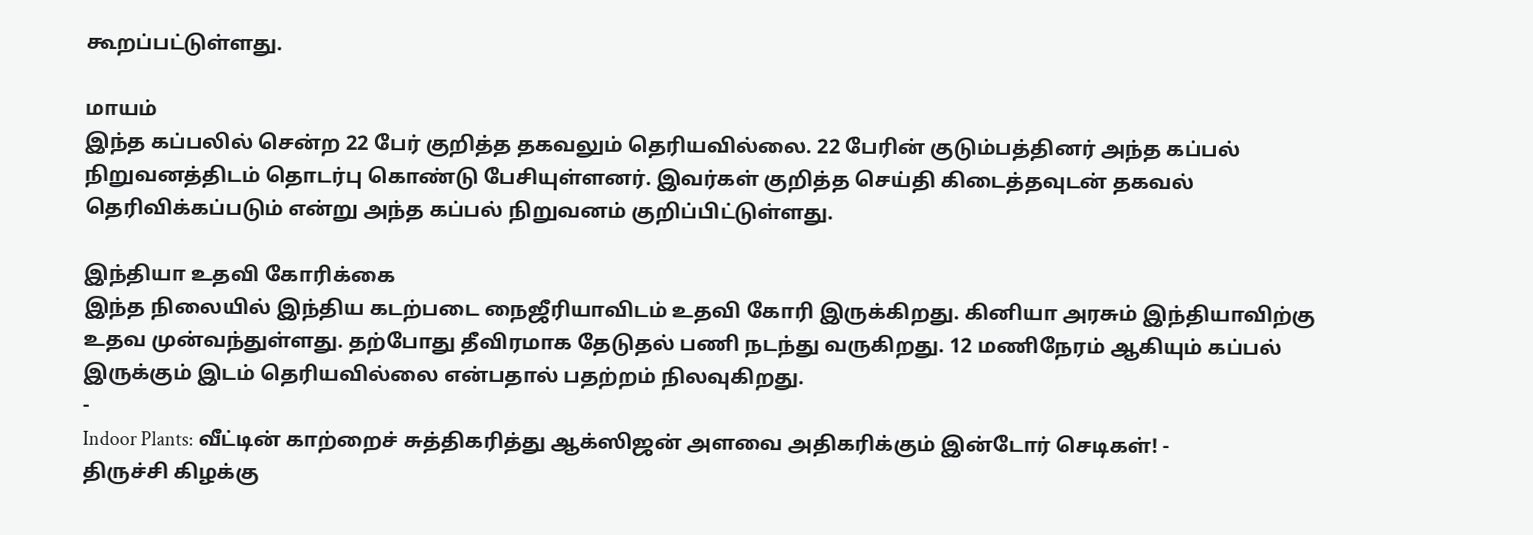கூறப்பட்டுள்ளது.

மாயம்
இந்த கப்பலில் சென்ற 22 பேர் குறித்த தகவலும் தெரியவில்லை. 22 பேரின் குடும்பத்தினர் அந்த கப்பல் நிறுவனத்திடம் தொடர்பு கொண்டு பேசியுள்ளனர். இவர்கள் குறித்த செய்தி கிடைத்தவுடன் தகவல் தெரிவிக்கப்படும் என்று அந்த கப்பல் நிறுவனம் குறிப்பிட்டுள்ளது.

இந்தியா உதவி கோரிக்கை
இந்த நிலையில் இந்திய கடற்படை நைஜீரியாவிடம் உதவி கோரி இருக்கிறது. கினியா அரசும் இந்தியாவிற்கு உதவ முன்வந்துள்ளது. தற்போது தீவிரமாக தேடுதல் பணி நடந்து வருகிறது. 12 மணிநேரம் ஆகியும் கப்பல் இருக்கும் இடம் தெரியவில்லை என்பதால் பதற்றம் நிலவுகிறது.
-
Indoor Plants: வீட்டின் காற்றைச் சுத்திகரித்து ஆக்ஸிஜன் அளவை அதிகரிக்கும் இன்டோர் செடிகள்! -
திருச்சி கிழக்கு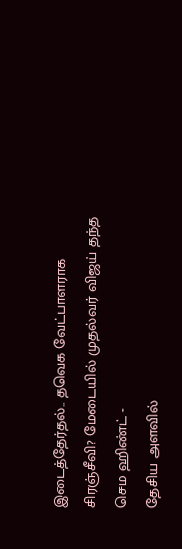இடைத்தேர்தல்.. தவெக வேட்பாளராக சிரஞ்சீவி? மேடையில் முதல்வர் விஜய் தந்த செம ஹிண்ட் -
தேசிய அளவில்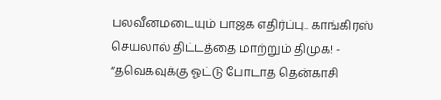பலவீனமடையும் பாஜக எதிர்ப்பு.. காங்கிரஸ் செயலால் திட்டத்தை மாற்றும் திமுக! -
“தவெகவுக்கு ஓட்டு போடாத தென்காசி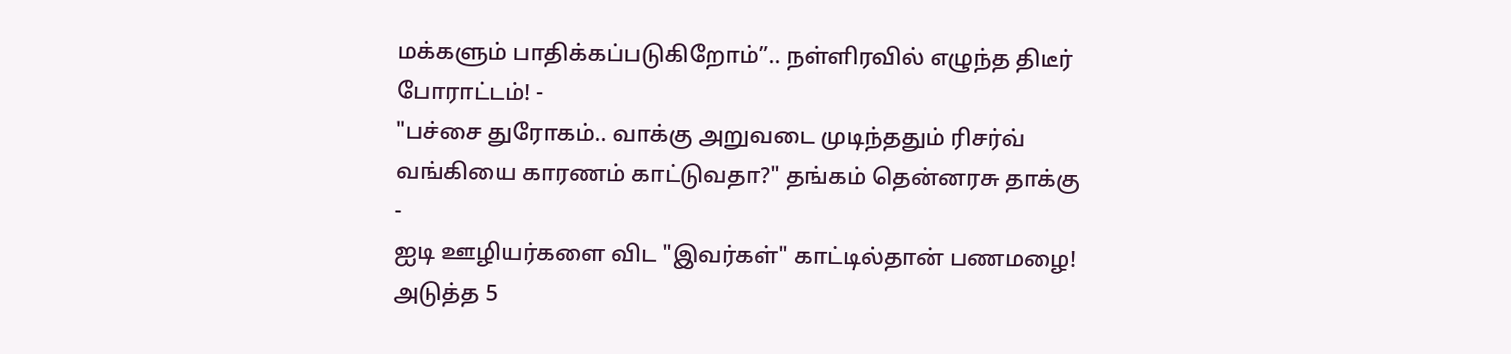மக்களும் பாதிக்கப்படுகிறோம்”.. நள்ளிரவில் எழுந்த திடீர் போராட்டம்! -
"பச்சை துரோகம்.. வாக்கு அறுவடை முடிந்ததும் ரிசர்வ் வங்கியை காரணம் காட்டுவதா?" தங்கம் தென்னரசு தாக்கு -
ஐடி ஊழியர்களை விட "இவர்கள்" காட்டில்தான் பணமழை! அடுத்த 5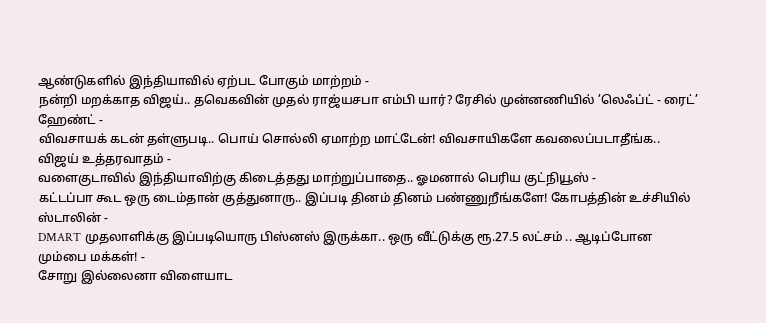ஆண்டுகளில் இந்தியாவில் ஏற்பட போகும் மாற்றம் -
நன்றி மறக்காத விஜய்.. தவெகவின் முதல் ராஜ்யசபா எம்பி யார்? ரேசில் முன்னணியில் ’லெஃப்ட் - ரைட்’ ஹேண்ட் -
விவசாயக் கடன் தள்ளுபடி.. பொய் சொல்லி ஏமாற்ற மாட்டேன்! விவசாயிகளே கவலைப்படாதீங்க.. விஜய் உத்தரவாதம் -
வளைகுடாவில் இந்தியாவிற்கு கிடைத்தது மாற்றுப்பாதை.. ஓமனால் பெரிய குட்நியூஸ் -
கட்டப்பா கூட ஒரு டைம்தான் குத்துனாரு.. இப்படி தினம் தினம் பண்ணுறீங்களே! கோபத்தின் உச்சியில் ஸ்டாலின் -
DMART முதலாளிக்கு இப்படியொரு பிஸ்னஸ் இருக்கா.. ஒரு வீட்டுக்கு ரூ.27.5 லட்சம் .. ஆடிப்போன மும்பை மக்கள்! -
சோறு இல்லைனா விளையாட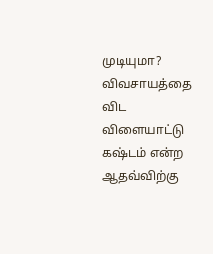முடியுமா? விவசாயத்தை விட விளையாட்டு கஷ்டம் என்ற ஆதவ்விற்கு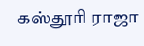கஸ்தூரி ராஜா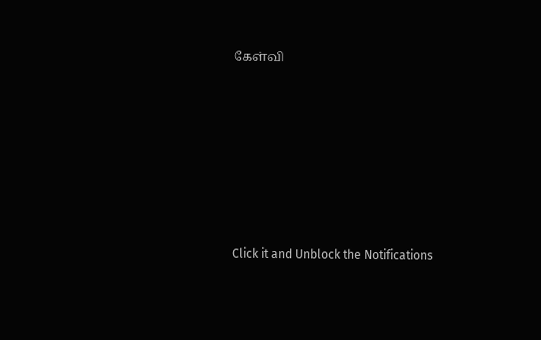கேள்வி












Click it and Unblock the Notifications